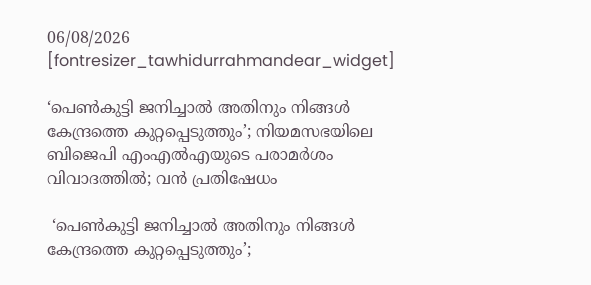06/08/2026
[fontresizer_tawhidurrahmandear_widget]

‘പെൺകുട്ടി ജനിച്ചാൽ അതിനും നിങ്ങൾ കേന്ദ്രത്തെ കുറ്റപ്പെടുത്തും’; നിയമസഭയിലെ ബിജെപി എംഎൽഎയുടെ പരാമർശം വിവാദത്തിൽ; വൻ പ്രതിഷേധം

 ‘പെൺകുട്ടി ജനിച്ചാൽ അതിനും നിങ്ങൾ കേന്ദ്രത്തെ കുറ്റപ്പെടുത്തും’;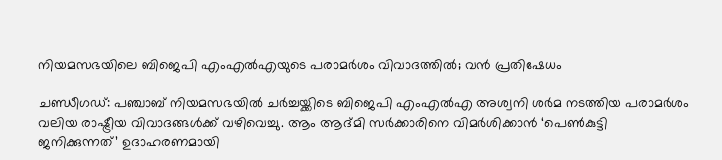നിയമസഭയിലെ ബിജെപി എംഎൽഎയുടെ പരാമർശം വിവാദത്തിൽ; വൻ പ്രതിഷേധം

ചണ്ഡീഗഡ്: പഞ്ചാബ് നിയമസഭയിൽ ചർച്ചയ്ക്കിടെ ബിജെപി എംഎൽഎ അശ്വനി ശർമ നടത്തിയ പരാമർശം വലിയ രാഷ്ട്രീയ വിവാദങ്ങൾക്ക് വഴിവെച്ചു. ആം ആദ്മി സർക്കാരിനെ വിമർശിക്കാൻ ‘പെൺകുട്ടി ജനിക്കുന്നത്’ ഉദാഹരണമായി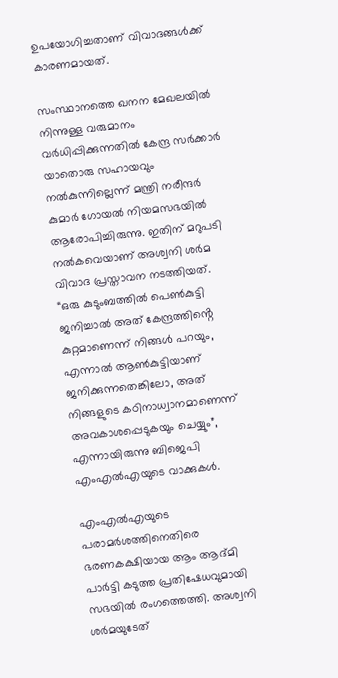ഉപയോഗിച്ചതാണ് വിവാദങ്ങൾക്ക് കാരണമായത്.

സംസ്ഥാനത്തെ ഖനന മേഖലയിൽ നിന്നുള്ള വരുമാനം വർധിപ്പിക്കുന്നതിൽ കേന്ദ്ര സർക്കാർ യാതൊരു സഹായവും നൽകുന്നില്ലെന്ന് മന്ത്രി നരീന്ദർ കുമാർ ഗോയൽ നിയമസഭയിൽ ആരോപിച്ചിരുന്നു. ഇതിന് മറുപടി നൽകവെയാണ് അശ്വനി ശർമ വിവാദ പ്രസ്താവന നടത്തിയത്. “ഒരു കുടുംബത്തിൽ പെൺകുട്ടി ജനിച്ചാൽ അത് കേന്ദ്രത്തിൻ്റെ കുറ്റമാണെന്ന് നിങ്ങൾ പറയും, എന്നാൽ ആൺകുട്ടിയാണ് ജനിക്കുന്നതെങ്കിലോ, അത് നിങ്ങളുടെ കഠിനാധ്വാനമാണെന്ന് അവകാശപ്പെടുകയും ചെയ്യും”, എന്നായിരുന്നു ബിജെപി എംഎൽഎയുടെ വാക്കുകൾ.

എംഎൽഎയുടെ പരാമർശത്തിനെതിരെ ഭരണകക്ഷിയായ ആം ആദ്‌മി പാർട്ടി കടുത്ത പ്രതിഷേധവുമായി സഭയിൽ രംഗത്തെത്തി. അശ്വനി ശർമയുടേത്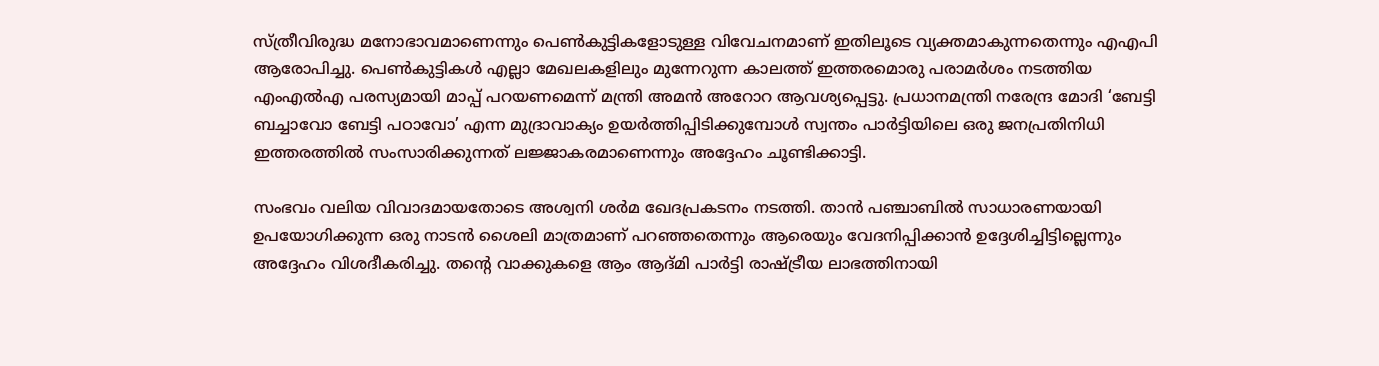സ്ത്രീവിരുദ്ധ മനോഭാവമാണെന്നും പെൺകുട്ടികളോടുള്ള വിവേചനമാണ് ഇതിലൂടെ വ്യക്തമാകുന്നതെന്നും എഎപി ആരോപിച്ചു. പെൺകുട്ടികൾ എല്ലാ മേഖലകളിലും മുന്നേറുന്ന കാലത്ത് ഇത്തരമൊരു പരാമർശം നടത്തിയ എംഎൽഎ പരസ്യമായി മാപ്പ് പറയണമെന്ന് മന്ത്രി അമൻ അറോറ ആവശ്യപ്പെട്ടു. പ്രധാനമന്ത്രി നരേന്ദ്ര മോദി ‘ബേട്ടി ബച്ചാവോ ബേട്ടി പഠാവോ’ എന്ന മുദ്രാവാക്യം ഉയർത്തിപ്പിടിക്കുമ്പോൾ സ്വന്തം പാർട്ടിയിലെ ഒരു ജനപ്രതിനിധി ഇത്തരത്തിൽ സംസാരിക്കുന്നത് ലജ്ജാകരമാണെന്നും അദ്ദേഹം ചൂണ്ടിക്കാട്ടി.

സംഭവം വലിയ വിവാദമായതോടെ അശ്വനി ശർമ ഖേദപ്രകടനം നടത്തി. താൻ പഞ്ചാബിൽ സാധാരണയായി ഉപയോഗിക്കുന്ന ഒരു നാടൻ ശൈലി മാത്രമാണ് പറഞ്ഞതെന്നും ആരെയും വേദനിപ്പിക്കാൻ ഉദ്ദേശിച്ചിട്ടില്ലെന്നും അദ്ദേഹം വിശദീകരിച്ചു. തൻ്റെ വാക്കുകളെ ആം ആദ്‌മി പാർട്ടി രാഷ്ട്രീയ ലാഭത്തിനായി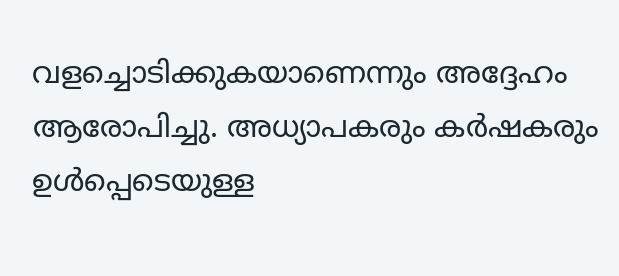വളച്ചൊടിക്കുകയാണെന്നും അദ്ദേഹം ആരോപിച്ചു. അധ്യാപകരും കർഷകരും ഉൾപ്പെടെയുള്ള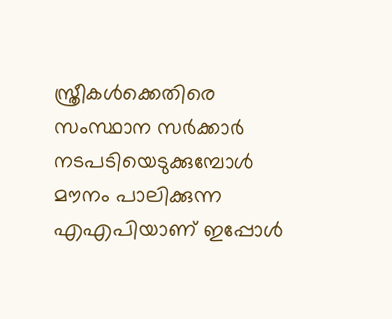സ്ത്രീകൾക്കെതിരെ സംസ്ഥാന സർക്കാർ നടപടിയെടുക്കുമ്പോൾ മൗനം പാലിക്കുന്ന എഎപിയാണ് ഇപ്പോൾ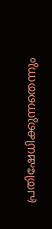പ്രതിഷേധിക്കുന്നതെന്നും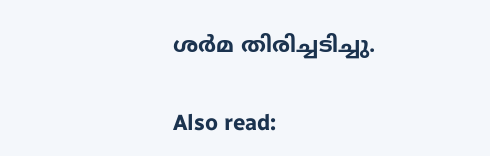ശർമ തിരിച്ചടിച്ചു.

Also read: